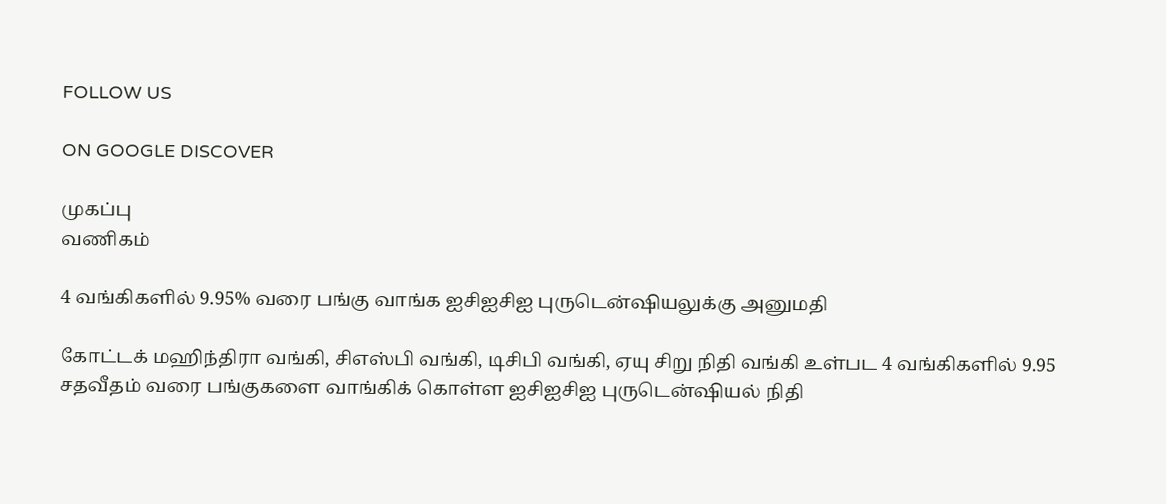FOLLOW US

ON GOOGLE DISCOVER

முகப்பு
வணிகம்

4 வங்கிகளில் 9.95% வரை பங்கு வாங்க ஐசிஐசிஐ புருடென்ஷியலுக்கு அனுமதி

கோட்டக் மஹிந்திரா வங்கி, சிஎஸ்பி வங்கி, டிசிபி வங்கி, ஏயு சிறு நிதி வங்கி உள்பட 4 வங்கிகளில் 9.95 சதவீதம் வரை பங்குகளை வாங்கிக் கொள்ள ஐசிஐசிஐ புருடென்ஷியல் நிதி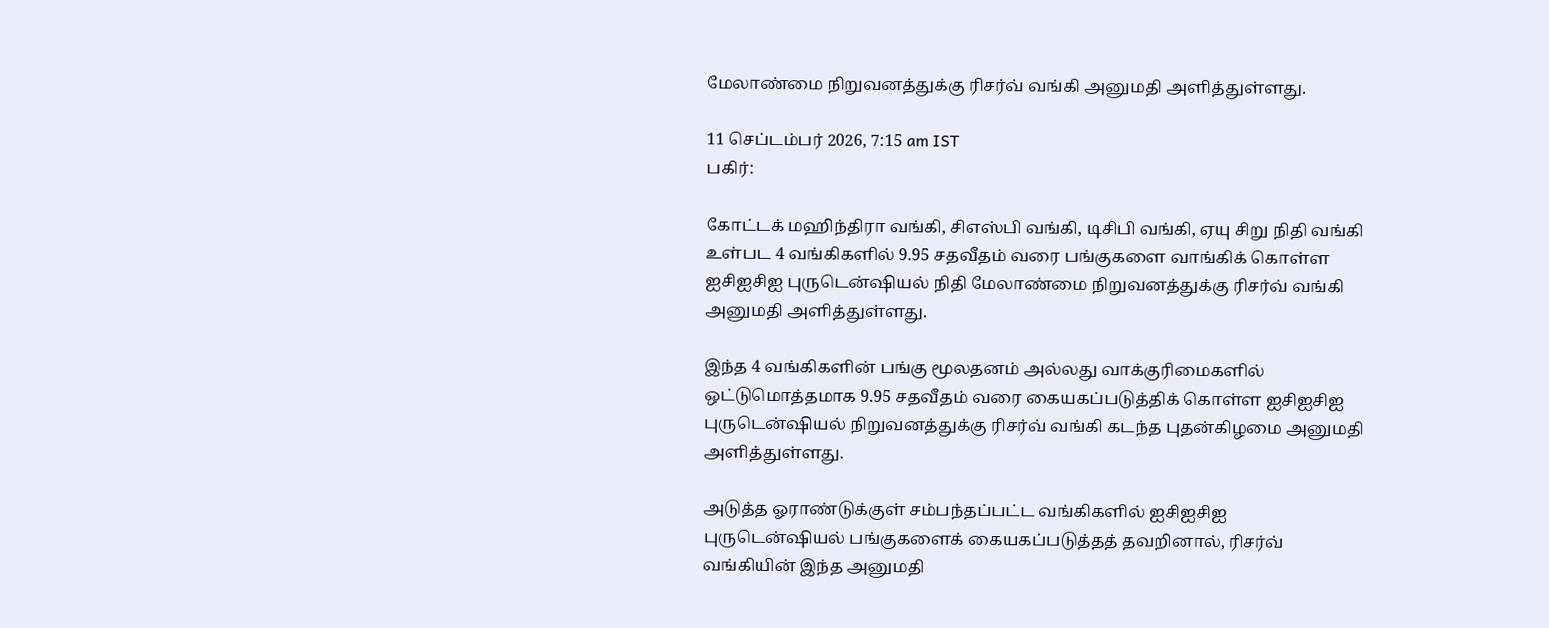மேலாண்மை நிறுவனத்துக்கு ரிசர்வ் வங்கி அனுமதி அளித்துள்ளது.

11 செப்டம்பர் 2026, 7:15 am IST
பகிர்:

கோட்டக் மஹிந்திரா வங்கி, சிஎஸ்பி வங்கி, டிசிபி வங்கி, ஏயு சிறு நிதி வங்கி உள்பட 4 வங்கிகளில் 9.95 சதவீதம் வரை பங்குகளை வாங்கிக் கொள்ள ஐசிஐசிஐ புருடென்ஷியல் நிதி மேலாண்மை நிறுவனத்துக்கு ரிசர்வ் வங்கி அனுமதி அளித்துள்ளது.

இந்த 4 வங்கிகளின் பங்கு மூலதனம் அல்லது வாக்குரிமைகளில் ஒட்டுமொத்தமாக 9.95 சதவீதம் வரை கையகப்படுத்திக் கொள்ள ஐசிஐசிஐ புருடென்ஷியல் நிறுவனத்துக்கு ரிசர்வ் வங்கி கடந்த புதன்கிழமை அனுமதி அளித்துள்ளது.

அடுத்த ஓராண்டுக்குள் சம்பந்தப்பட்ட வங்கிகளில் ஐசிஐசிஐ புருடென்ஷியல் பங்குகளைக் கையகப்படுத்தத் தவறினால், ரிசர்வ் வங்கியின் இந்த அனுமதி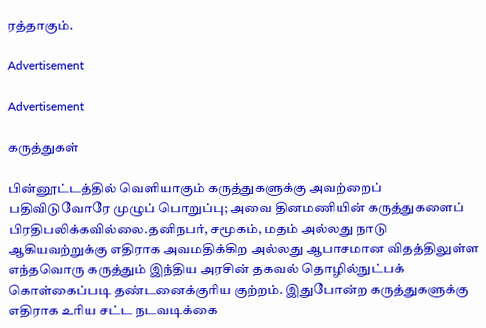ரத்தாகும்.

Advertisement

Advertisement

கருத்துகள்

பின்னூட்டத்தில் வெளியாகும் கருத்துகளுக்கு அவற்றைப் பதிவிடுவோரே முழுப் பொறுப்பு; அவை தினமணியின் கருத்துகளைப் பிரதிபலிக்கவில்லை.தனிநபர், சமூகம், மதம் அல்லது நாடு ஆகியவற்றுக்கு எதிராக அவமதிக்கிற அல்லது ஆபாசமான விதத்திலுள்ள எந்தவொரு கருத்தும் இந்திய அரசின் தகவல் தொழில்நுட்பக் கொள்கைப்படி தண்டனைக்குரிய குற்றம். இதுபோன்ற கருத்துகளுக்கு எதிராக உரிய சட்ட நடவடிக்கை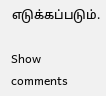எடுக்கப்படும்.

Show comments